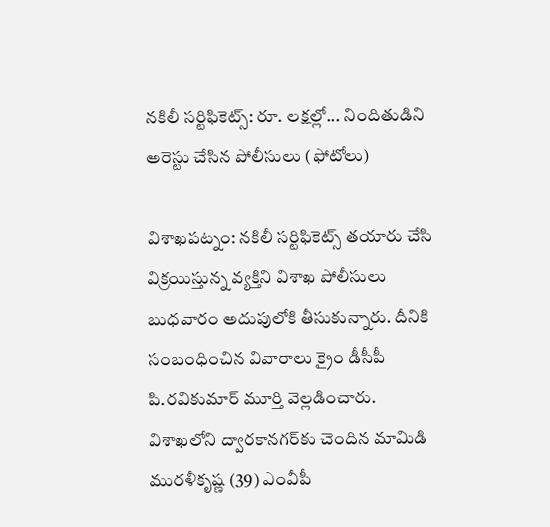నకిలీ సర్టిఫికెట్స్: రూ. లక్షల్లో... నిందితుడిని అరెస్టు చేసిన పోలీసులు (ఫోటోలు)

విశాఖపట్నం: నకిలీ సర్టిఫికెట్స్ తయారు చేసి విక్రయిస్తున్న వ్యక్తిని విశాఖ పోలీసులు బుధవారం అదుపులోకి తీసుకున్నారు. దీనికి సంబంధించిన వివారాలు క్రైం డీసీపీ పి.రవికుమార్ మూర్తి వెల్లడించారు. విశాఖలోని ద్వారకానగర్‌కు చెందిన మామిడి మురళీకృష్ణ (39) ఎంవీపీ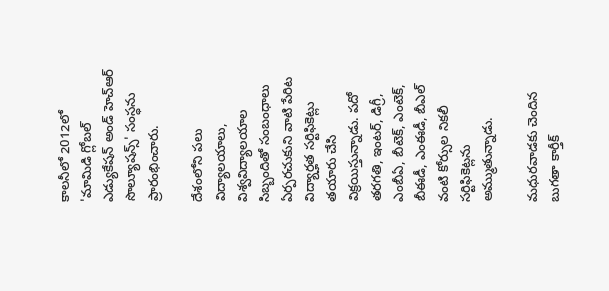కాలనీలో 2012లో 'మామిడి గ్లోబల్ ఎడ్యుకేషన్ అండ్ హెచ్‌ఆర్ సొల్యూషన్స్' సంస్ధను ప్రారంభించారు.

దేశంలోని పలు విద్యాలయాలు, విశ్వవిద్యాలయాల సిబ్బందితో సంబంధాలు ఏర్పరచుకుని వాటి పేరిట విద్యార్హత సర్టిఫికెట్లు తయారు చేసి విక్రయిస్తున్నాడు. పదో తరగతి, ఇంటర్, డిగ్రీ, ఎంబీఏ, బీటెక్, ఎంటెక్, బీఈడీ, ఎంఈడీ, బీఎల్ వంటి కోర్సుల నికలీ సర్టిఫికెట్లను అమ్ముతున్నాడు.

మధురవాడకు చెందిన బుగతా కార్తీక్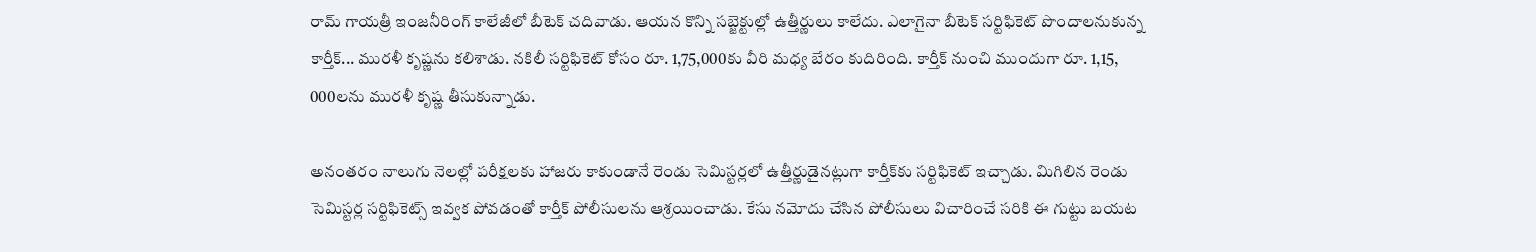రామ్ గాయత్రీ ఇంజనీరింగ్ కాలేజీలో బీటెక్ చదివాడు. ఆయన కొన్ని సబ్జెక్టుల్లో ఉత్తీర్ణులు కాలేదు. ఎలాగైనా బీటెక్ సర్టిఫికెట్ పొందాలనుకున్న కార్తీక్... మురళీ కృష్ణను కలిశాడు. నకిలీ సర్టిఫికెట్ కోసం రూ. 1,75,000కు వీరి మధ్య బేరం కుదిరింది. కార్తీక్ నుంచి ముందుగా రూ. 1,15, 000లను మురళీ కృష్ణ తీసుకున్నాడు.

అనంతరం నాలుగు నెలల్లో పరీక్షలకు హాజరు కాకుండానే రెండు సెమిస్టర్లలో ఉత్తీర్ణుడైనట్లుగా కార్తీక్‌కు సర్టిఫికెట్ ఇచ్చాడు. మిగిలిన రెండు సెమిస్టర్ల సర్టిఫికెట్స్ ఇవ్వక పోవడంతో కార్తీక్ పోలీసులను ఆశ్రయించాడు. కేసు నమోదు చేసిన పోలీసులు విచారించే సరికి ఈ గుట్టు బయట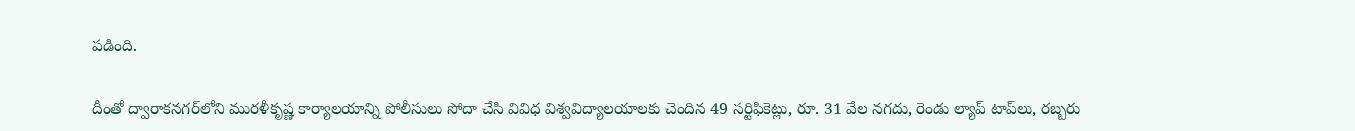పడింది.

దీంతో ద్వారాకనగర్‌లోని మురళీకృష్ణ కార్యాలయాన్ని పోలీసులు సోదా చేసి వివిధ విశ్వవిద్యాలయాలకు చెందిన 49 సర్టిఫికెట్లు, రూ. 31 వేల నగదు, రెండు ల్యాప్ టాప్‌లు, రబ్బరు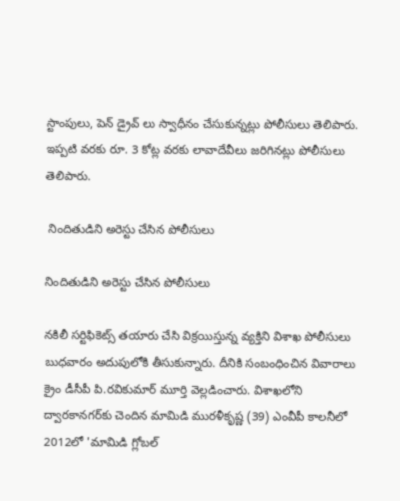స్టాంపులు, పెన్ డ్రైవ్ లు స్వాధీనం చేసుకున్నట్లు పోలీసులు తెలిపారు. ఇప్పటి వరకు రూ. 3 కోట్ల వరకు లావాదేవీలు జరిగినట్లు పోలీసులు తెలిపారు.

 నిందితుడిని అరెస్టు చేసిన పోలీసులు

నిందితుడిని అరెస్టు చేసిన పోలీసులు

నకిలీ సర్టిఫికెట్స్ తయారు చేసి విక్రయిస్తున్న వ్యక్తిని విశాఖ పోలీసులు బుధవారం అదుపులోకి తీసుకున్నారు. దీనికి సంబంధించిన వివారాలు క్రైం డీసీపీ పి.రవికుమార్ మూర్తి వెల్లడించారు. విశాఖలోని ద్వారకానగర్‌కు చెందిన మామిడి మురళీకృష్ణ (39) ఎంవీపీ కాలనీలో 2012లో 'మామిడి గ్లోబల్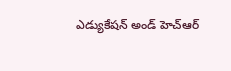ఎడ్యుకేషన్ అండ్ హెచ్‌ఆర్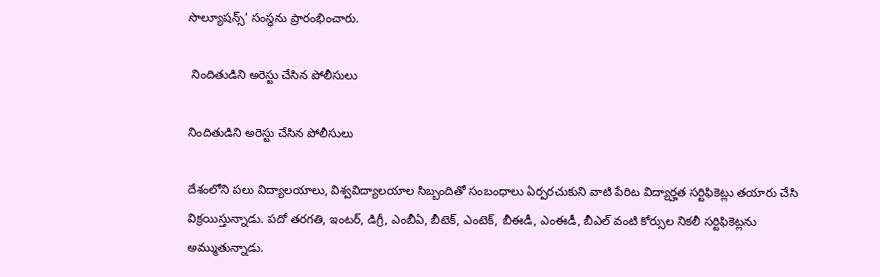సొల్యూషన్స్' సంస్ధను ప్రారంభించారు.

 నిందితుడిని అరెస్టు చేసిన పోలీసులు

నిందితుడిని అరెస్టు చేసిన పోలీసులు

దేశంలోని పలు విద్యాలయాలు, విశ్వవిద్యాలయాల సిబ్బందితో సంబంధాలు ఏర్పరచుకుని వాటి పేరిట విద్యార్హత సర్టిఫికెట్లు తయారు చేసి విక్రయిస్తున్నాడు. పదో తరగతి, ఇంటర్, డిగ్రీ, ఎంబీఏ, బీటెక్, ఎంటెక్, బీఈడీ, ఎంఈడీ, బీఎల్ వంటి కోర్సుల నికలీ సర్టిఫికెట్లను అమ్ముతున్నాడు.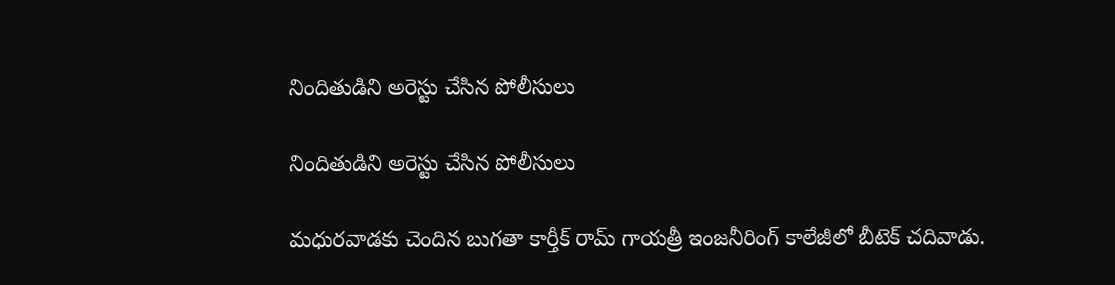నిందితుడిని అరెస్టు చేసిన పోలీసులు

నిందితుడిని అరెస్టు చేసిన పోలీసులు

మధురవాడకు చెందిన బుగతా కార్తీక్ రామ్ గాయత్రీ ఇంజనీరింగ్ కాలేజీలో బీటెక్ చదివాడు.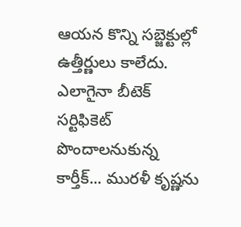ఆయన కొన్ని సబ్జెక్టుల్లో ఉత్తీర్ణులు కాలేదు. ఎలాగైనా బీటెక్ సర్టిఫికెట్ పొందాలనుకున్న కార్తీక్... మురళీ కృష్ణను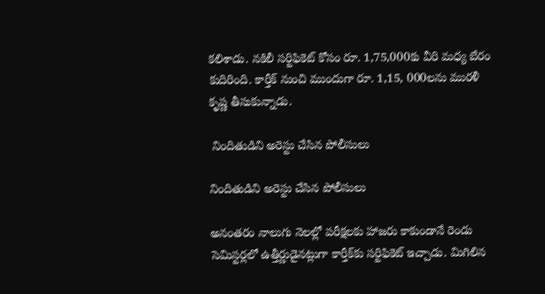కలిశాడు. నకిలీ సర్టిఫికెట్ కోసం రూ. 1,75,000కు వీరి మధ్య బేరం కుదిరింది. కార్తీక్ నుంచి ముందుగా రూ. 1,15, 000లను మురళీ కృష్ణ తీసుకున్నాడు.

 నిందితుడిని అరెస్టు చేసిన పోలీసులు

నిందితుడిని అరెస్టు చేసిన పోలీసులు

అనంతరం నాలుగు నెలల్లో పరీక్షలకు హాజరు కాకుండానే రెండు సెమిస్టర్లలో ఉత్తీర్ణుడైనట్లుగా కార్తీక్‌కు సర్టిఫికెట్ ఇచ్చాడు. మిగిలిన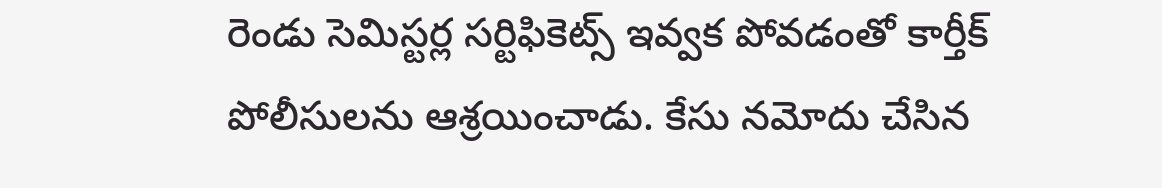రెండు సెమిస్టర్ల సర్టిఫికెట్స్ ఇవ్వక పోవడంతో కార్తీక్ పోలీసులను ఆశ్రయించాడు. కేసు నమోదు చేసిన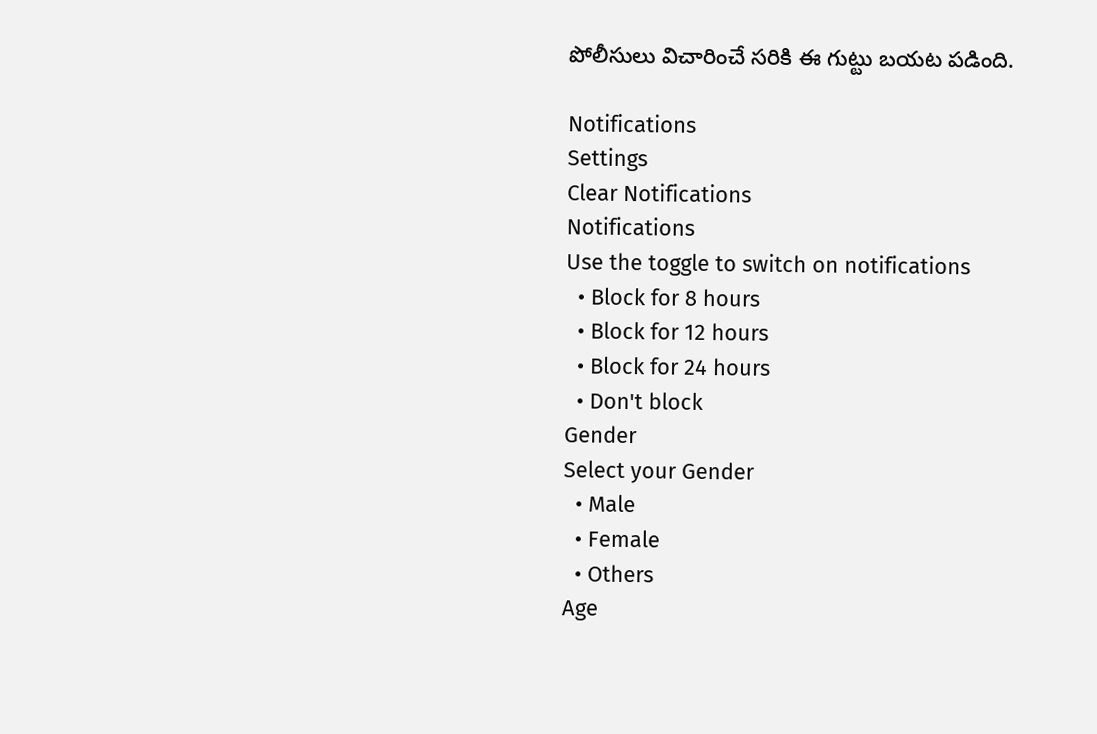పోలీసులు విచారించే సరికి ఈ గుట్టు బయట పడింది.

Notifications
Settings
Clear Notifications
Notifications
Use the toggle to switch on notifications
  • Block for 8 hours
  • Block for 12 hours
  • Block for 24 hours
  • Don't block
Gender
Select your Gender
  • Male
  • Female
  • Others
Age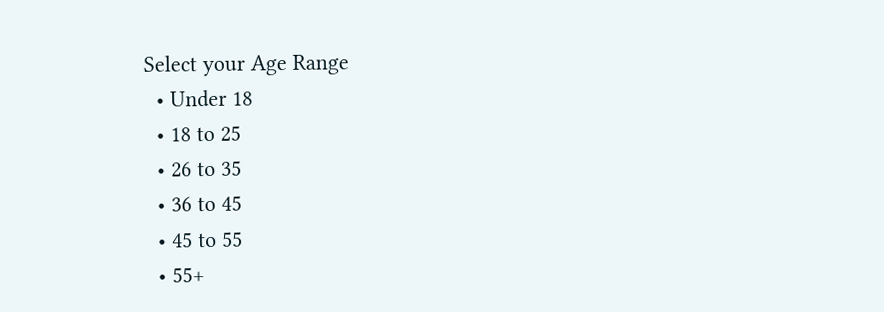Select your Age Range
  • Under 18
  • 18 to 25
  • 26 to 35
  • 36 to 45
  • 45 to 55
  • 55+